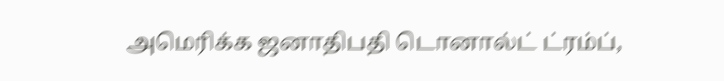அமெரிக்க ஜனாதிபதி டொனால்ட் ட்ரம்ப்,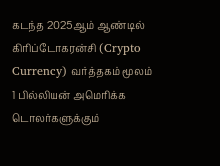கடந்த 2025ஆம் ஆண்டில் கிரிப்டோகரன்சி (Crypto Currency) வர்த்தகம் மூலம் 1 பில்லியன் அமெரிக்க டொலர்களுக்கும்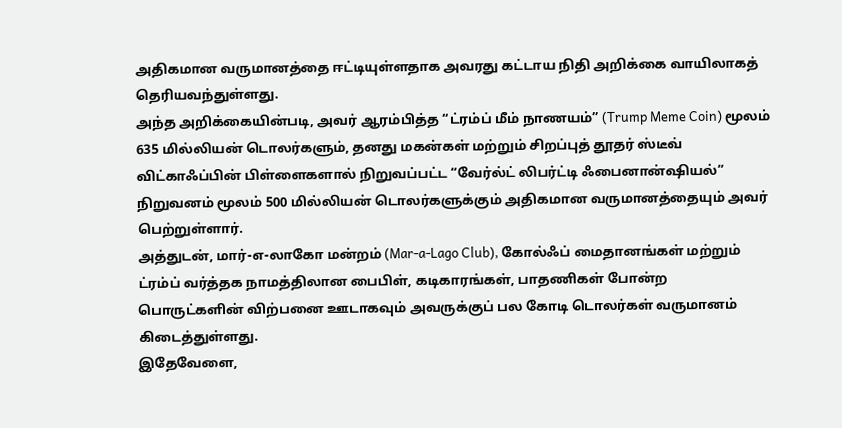அதிகமான வருமானத்தை ஈட்டியுள்ளதாக அவரது கட்டாய நிதி அறிக்கை வாயிலாகத் தெரியவந்துள்ளது.
அந்த அறிக்கையின்படி, அவர் ஆரம்பித்த “ட்ரம்ப் மீம் நாணயம்” (Trump Meme Coin) மூலம் 635 மில்லியன் டொலர்களும், தனது மகன்கள் மற்றும் சிறப்புத் தூதர் ஸ்டீவ் விட்காஃப்பின் பிள்ளைகளால் நிறுவப்பட்ட “வேர்ல்ட் லிபர்ட்டி ஃபைனான்ஷியல்” நிறுவனம் மூலம் 500 மில்லியன் டொலர்களுக்கும் அதிகமான வருமானத்தையும் அவர் பெற்றுள்ளார்.
அத்துடன், மார்-எ-லாகோ மன்றம் (Mar-a-Lago Club), கோல்ஃப் மைதானங்கள் மற்றும் ட்ரம்ப் வர்த்தக நாமத்திலான பைபிள், கடிகாரங்கள், பாதணிகள் போன்ற பொருட்களின் விற்பனை ஊடாகவும் அவருக்குப் பல கோடி டொலர்கள் வருமானம் கிடைத்துள்ளது.
இதேவேளை,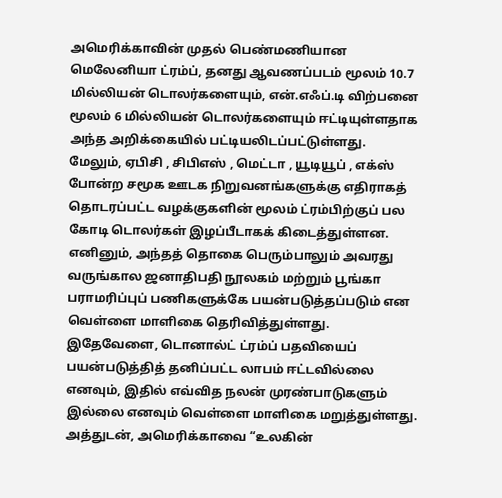அமெரிக்காவின் முதல் பெண்மணியான மெலேனியா ட்ரம்ப், தனது ஆவணப்படம் மூலம் 10.7 மில்லியன் டொலர்களையும், என்.எஃப்.டி விற்பனை மூலம் 6 மில்லியன் டொலர்களையும் ஈட்டியுள்ளதாக அந்த அறிக்கையில் பட்டியலிடப்பட்டுள்ளது.
மேலும், ஏபிசி , சிபிஎஸ் , மெட்டா , யூடியூப் , எக்ஸ் போன்ற சமூக ஊடக நிறுவனங்களுக்கு எதிராகத் தொடரப்பட்ட வழக்குகளின் மூலம் ட்ரம்பிற்குப் பல கோடி டொலர்கள் இழப்பீடாகக் கிடைத்துள்ளன.
எனினும், அந்தத் தொகை பெரும்பாலும் அவரது வருங்கால ஜனாதிபதி நூலகம் மற்றும் பூங்கா பராமரிப்புப் பணிகளுக்கே பயன்படுத்தப்படும் என வெள்ளை மாளிகை தெரிவித்துள்ளது.
இதேவேளை, டொனால்ட் ட்ரம்ப் பதவியைப் பயன்படுத்தித் தனிப்பட்ட லாபம் ஈட்டவில்லை எனவும், இதில் எவ்வித நலன் முரண்பாடுகளும் இல்லை எனவும் வெள்ளை மாளிகை மறுத்துள்ளது.
அத்துடன், அமெரிக்காவை “உலகின்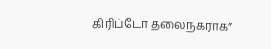கிரிப்டோ தலைநகராக”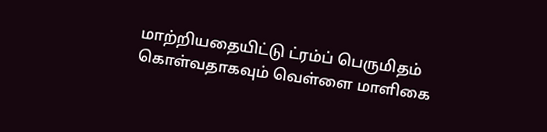மாற்றியதையிட்டு ட்ரம்ப் பெருமிதம் கொள்வதாகவும் வெள்ளை மாளிகை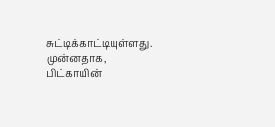சுட்டிக்காட்டியுள்ளது.
முன்னதாக, பிட்காயின்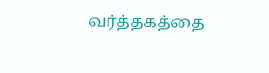வர்த்தகத்தை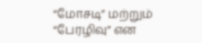“மோசடி” மற்றும் “பேரழிவு” என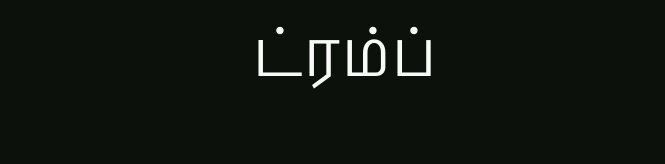ட்ரம்ப்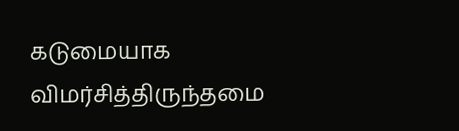கடுமையாக விமர்சித்திருந்தமை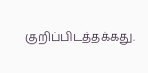குறிப்பிடத்தக்கது.